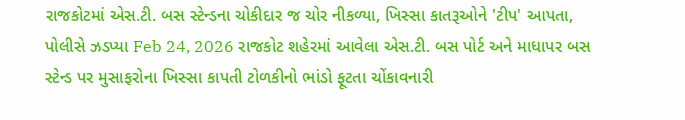રાજકોટમાં એસ.ટી. બસ સ્ટેન્ડના ચોકીદાર જ ચોર નીકળ્યા, ખિસ્સા કાતરૂઓને 'ટીપ' આપતા, પોલીસે ઝડપ્યા Feb 24, 2026 રાજકોટ શહેરમાં આવેલા એસ.ટી. બસ પોર્ટ અને માધાપર બસ સ્ટેન્ડ પર મુસાફરોના ખિસ્સા કાપતી ટોળકીનો ભાંડો ફૂટતા ચોંકાવનારી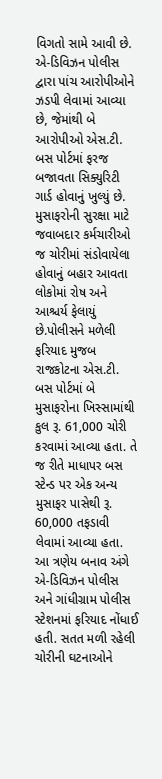વિગતો સામે આવી છે. એ-ડિવિઝન પોલીસ દ્વારા પાંચ આરોપીઓને ઝડપી લેવામાં આવ્યા છે, જેમાંથી બે આરોપીઓ એસ.ટી. બસ પોર્ટમાં ફરજ બજાવતા સિક્યુરિટી ગાર્ડ હોવાનું ખુલ્યું છે. મુસાફરોની સુરક્ષા માટે જવાબદાર કર્મચારીઓ જ ચોરીમાં સંડોવાયેલા હોવાનું બહાર આવતા લોકોમાં રોષ અને આશ્ચર્ય ફેલાયું છે.પોલીસને મળેલી ફરિયાદ મુજબ રાજકોટના એસ.ટી. બસ પોર્ટમાં બે મુસાફરોના ખિસ્સામાંથી કુલ રૂ. 61,000 ચોરી કરવામાં આવ્યા હતા. તે જ રીતે માધાપર બસ સ્ટેન્ડ પર એક અન્ય મુસાફર પાસેથી રૂ. 60,000 તફડાવી લેવામાં આવ્યા હતા. આ ત્રણેય બનાવ અંગે એ-ડિવિઝન પોલીસ અને ગાંધીગ્રામ પોલીસ સ્ટેશનમાં ફરિયાદ નોંધાઈ હતી. સતત મળી રહેલી ચોરીની ઘટનાઓને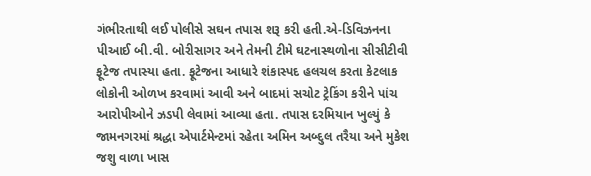ગંભીરતાથી લઈ પોલીસે સઘન તપાસ શરૂ કરી હતી.એ-ડિવિઝનના પીઆઈ બી.વી. બોરીસાગર અને તેમની ટીમે ઘટનાસ્થળોના સીસીટીવી ફૂટેજ તપાસ્યા હતા. ફૂટેજના આધારે શંકાસ્પદ હલચલ કરતા કેટલાક લોકોની ઓળખ કરવામાં આવી અને બાદમાં સચોટ ટ્રેકિંગ કરીને પાંચ આરોપીઓને ઝડપી લેવામાં આવ્યા હતા. તપાસ દરમિયાન ખુલ્યું કે જામનગરમાં શ્રદ્ધા એપાર્ટમેન્ટમાં રહેતા અમિન અબ્દુલ તરૈયા અને મુકેશ જશુ વાળા ખાસ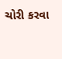ચોરી કરવા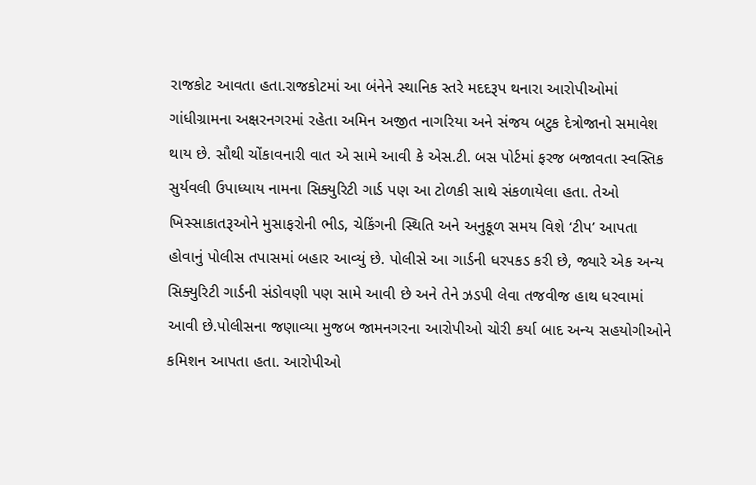રાજકોટ આવતા હતા.રાજકોટમાં આ બંનેને સ્થાનિક સ્તરે મદદરૂપ થનારા આરોપીઓમાં ગાંધીગ્રામના અક્ષરનગરમાં રહેતા અમિન અજીત નાગરિયા અને સંજય બટુક દેત્રોજાનો સમાવેશ થાય છે. સૌથી ચોંકાવનારી વાત એ સામે આવી કે એસ.ટી. બસ પોર્ટમાં ફરજ બજાવતા સ્વસ્તિક સુર્યવલી ઉપાધ્યાય નામના સિક્યુરિટી ગાર્ડ પણ આ ટોળકી સાથે સંકળાયેલા હતા. તેઓ ખિસ્સાકાતરૂઓને મુસાફરોની ભીડ, ચેકિંગની સ્થિતિ અને અનુકૂળ સમય વિશે ‘ટીપ’ આપતા હોવાનું પોલીસ તપાસમાં બહાર આવ્યું છે. પોલીસે આ ગાર્ડની ધરપકડ કરી છે, જ્યારે એક અન્ય સિક્યુરિટી ગાર્ડની સંડોવણી પણ સામે આવી છે અને તેને ઝડપી લેવા તજવીજ હાથ ધરવામાં આવી છે.પોલીસના જણાવ્યા મુજબ જામનગરના આરોપીઓ ચોરી કર્યા બાદ અન્ય સહયોગીઓને કમિશન આપતા હતા. આરોપીઓ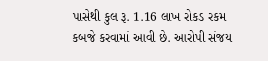પાસેથી કુલ રૂ. 1.16 લાખ રોકડ રકમ કબજે કરવામાં આવી છે. આરોપી સંજય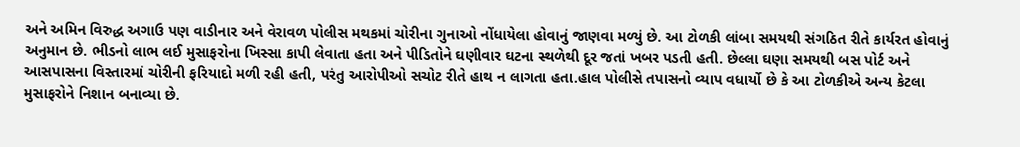અને અમિન વિરુદ્ધ અગાઉ પણ વાડીનાર અને વેરાવળ પોલીસ મથકમાં ચોરીના ગુનાઓ નોંધાયેલા હોવાનું જાણવા મળ્યું છે. આ ટોળકી લાંબા સમયથી સંગઠિત રીતે કાર્યરત હોવાનું અનુમાન છે. ભીડનો લાભ લઈ મુસાફરોના ખિસ્સા કાપી લેવાતા હતા અને પીડિતોને ઘણીવાર ઘટના સ્થળેથી દૂર જતાં ખબર પડતી હતી. છેલ્લા ઘણા સમયથી બસ પોર્ટ અને આસપાસના વિસ્તારમાં ચોરીની ફરિયાદો મળી રહી હતી, પરંતુ આરોપીઓ સચોટ રીતે હાથ ન લાગતા હતા.હાલ પોલીસે તપાસનો વ્યાપ વધાર્યો છે કે આ ટોળકીએ અન્ય કેટલા મુસાફરોને નિશાન બનાવ્યા છે.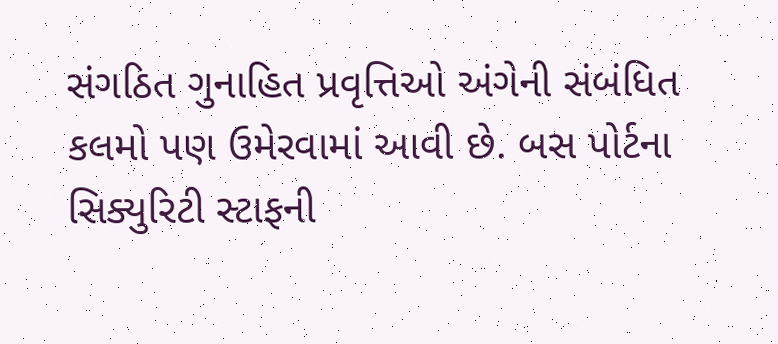સંગઠિત ગુનાહિત પ્રવૃત્તિઓ અંગેની સંબંધિત કલમો પણ ઉમેરવામાં આવી છે. બસ પોર્ટના સિક્યુરિટી સ્ટાફની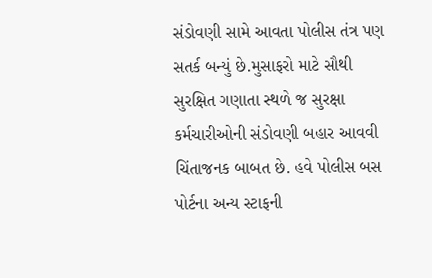સંડોવણી સામે આવતા પોલીસ તંત્ર પણ સતર્ક બન્યું છે.મુસાફરો માટે સૌથી સુરક્ષિત ગણાતા સ્થળે જ સુરક્ષા કર્મચારીઓની સંડોવણી બહાર આવવી ચિંતાજનક બાબત છે. હવે પોલીસ બસ પોર્ટના અન્ય સ્ટાફની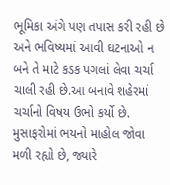ભૂમિકા અંગે પણ તપાસ કરી રહી છે અને ભવિષ્યમાં આવી ઘટનાઓ ન બને તે માટે કડક પગલાં લેવા ચર્ચા ચાલી રહી છે.આ બનાવે શહેરમાં ચર્ચાનો વિષય ઉભો કર્યો છે. મુસાફરોમાં ભયનો માહોલ જોવા મળી રહ્યો છે, જ્યારે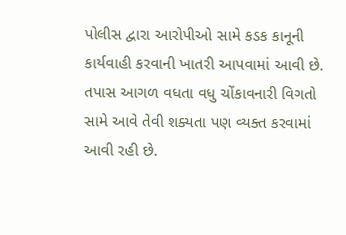પોલીસ દ્વારા આરોપીઓ સામે કડક કાનૂની કાર્યવાહી કરવાની ખાતરી આપવામાં આવી છે. તપાસ આગળ વધતા વધુ ચોંકાવનારી વિગતો સામે આવે તેવી શક્યતા પણ વ્યક્ત કરવામાં આવી રહી છે.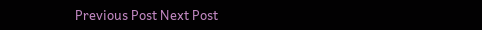Previous Post Next Post